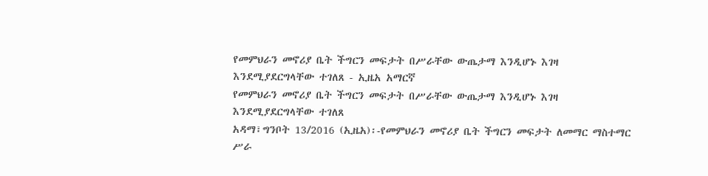የመምህራን መኖሪያ ቤት ችግርን መፍታት በሥራቸው ውጤታማ እንዲሆኑ እገዛ እንደሚያደርግላቸው ተገለጸ - ኢዜአ አማርኛ
የመምህራን መኖሪያ ቤት ችግርን መፍታት በሥራቸው ውጤታማ እንዲሆኑ እገዛ እንደሚያደርግላቸው ተገለጸ
አዳማ፣ግንቦት 13/2016 (ኢዜአ)፡-የመምህራን መኖሪያ ቤት ችግርን መፍታት ለመማር ማስተማር ሥራ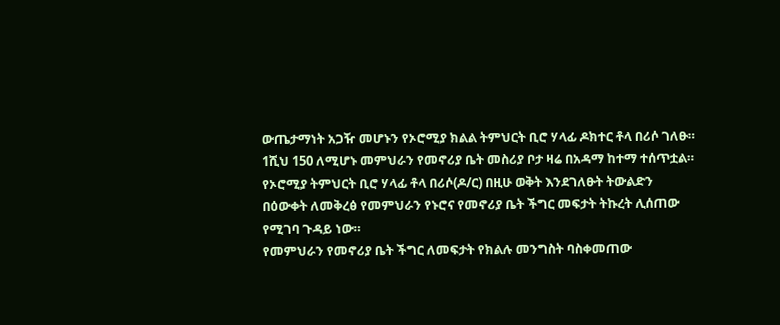ውጤታማነት አጋዥ መሆኑን የኦሮሚያ ክልል ትምህርት ቢሮ ሃላፊ ዶክተር ቶላ በሪሶ ገለፁ።
1ሺህ 150 ለሚሆኑ መምህራን የመኖሪያ ቤት መስሪያ ቦታ ዛሬ በአዳማ ከተማ ተሰጥቷል።
የኦሮሚያ ትምህርት ቢሮ ሃላፊ ቶላ በሪሶ(ዶ/ር) በዚሁ ወቅት እንደገለፁት ትውልድን በዕውቀት ለመቅረፅ የመምህራን የኑሮና የመኖሪያ ቤት ችግር መፍታት ትኩረት ሊሰጠው የሚገባ ጉዳይ ነው።
የመምህራን የመኖሪያ ቤት ችግር ለመፍታት የክልሉ መንግስት ባስቀመጠው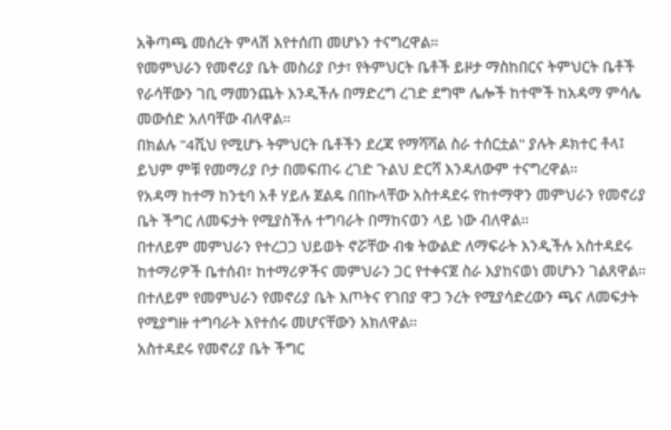አቅጣጫ መሰረት ምላሽ እየተሰጠ መሆኑን ተናግረዋል።
የመምህራን የመኖሪያ ቤት መስሪያ ቦታ፣ የትምህርት ቤቶች ይዞታ ማስከበርና ትምህርት ቤቶች የራሳቸውን ገቢ ማመንጨት እንዲችሉ በማድረግ ረገድ ደግሞ ሌሎች ከተሞች ከአዳማ ምሳሌ መውሰድ አለባቸው ብለዋል።
በክልሉ "4ሺህ የሚሆኑ ትምህርት ቤቶችን ደረጃ የማሻሻል ስራ ተሰርቷል" ያሉት ዶክተር ቶላ፤ ይህም ምቹ የመማሪያ ቦታ በመፍጠሩ ረገድ ጉልህ ድርሻ እንዳለውም ተናግረዋል።
የአዳማ ከተማ ከንቲባ አቶ ሃይሉ ጀልዴ በበኩላቸው አስተዳደሩ የከተማዋን መምህራን የመኖሪያ ቤት ችግር ለመፍታት የሚያስችሉ ተግባራት በማከናወን ላይ ነው ብለዋል።
በተለይም መምህራን የተረጋጋ ህይወት ኖሯቸው ብቁ ትውልድ ለማፍራት እንዲችሉ አስተዳደሩ ከተማሪዎች ቤተሰብ፣ ከተማሪዎችና መምህራን ጋር የተቀናጀ ስራ እያከናወነ መሆኑን ገልጸዋል።
በተለይም የመምህራን የመኖሪያ ቤት እጦትና የገበያ ዋጋ ንረት የሚያሳድረውን ጫና ለመፍታት የሚያግዙ ተግባራት እየተሰሩ መሆናቸውን አክለዋል።
አስተዳደሩ የመኖሪያ ቤት ችግር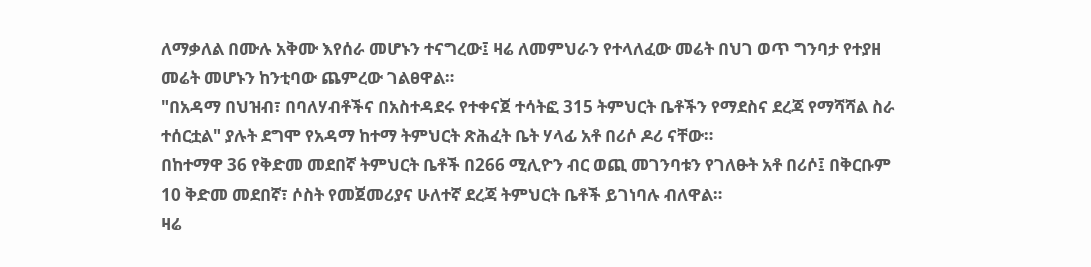ለማቃለል በሙሉ አቅሙ እየሰራ መሆኑን ተናግረው፤ ዛሬ ለመምህራን የተላለፈው መሬት በህገ ወጥ ግንባታ የተያዘ መሬት መሆኑን ከንቲባው ጨምረው ገልፀዋል።
"በአዳማ በህዝብ፣ በባለሃብቶችና በአስተዳደሩ የተቀናጀ ተሳትፎ 315 ትምህርት ቤቶችን የማደስና ደረጃ የማሻሻል ስራ ተሰርቷል" ያሉት ደግሞ የአዳማ ከተማ ትምህርት ጽሕፈት ቤት ሃላፊ አቶ በሪሶ ዶሪ ናቸው።
በከተማዋ 36 የቅድመ መደበኛ ትምህርት ቤቶች በ266 ሚሊዮን ብር ወጪ መገንባቱን የገለፁት አቶ በሪሶ፤ በቅርቡም 10 ቅድመ መደበኛ፣ ሶስት የመጀመሪያና ሁለተኛ ደረጃ ትምህርት ቤቶች ይገነባሉ ብለዋል።
ዛሬ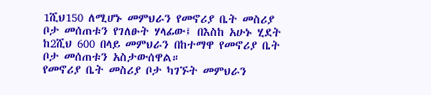1ሺህ150 ለሚሆኑ መምህራን የመኖሪያ ቤት መስሪያ ቦታ መሰጠቱን የገለፁት ሃላፊው፤ በእስከ አሁኑ ሂደት ከ2ሺህ 600 በላይ መምህራን በከተማዋ የመኖሪያ ቤት ቦታ መሰጠቱን አስታውሰዋል።
የመኖሪያ ቤት መስሪያ ቦታ ካገኙት መምህራን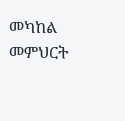መካከል መምህርት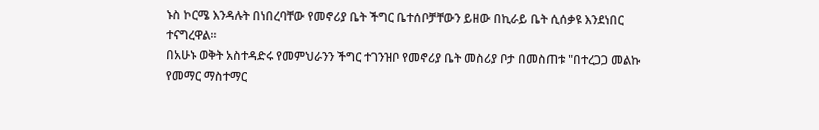ኑስ ኮርሜ እንዳሉት በነበረባቸው የመኖሪያ ቤት ችግር ቤተሰቦቻቸውን ይዘው በኪራይ ቤት ሲሰቃዩ እንደነበር ተናግረዋል።
በአሁኑ ወቅት አስተዳድሩ የመምህራንን ችግር ተገንዝቦ የመኖሪያ ቤት መስሪያ ቦታ በመስጠቱ "በተረጋጋ መልኩ የመማር ማስተማር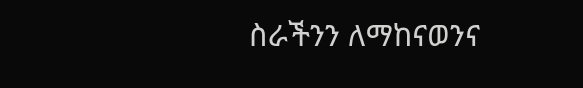ስራችንን ለማከናወንና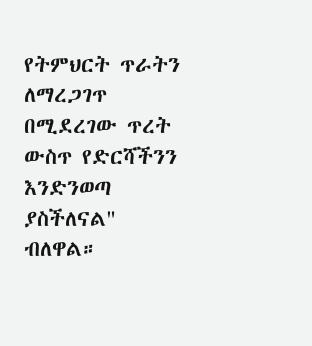የትምህርት ጥራትን ለማረጋገጥ በሚደረገው ጥረት ውስጥ የድርሻችንን እንድንወጣ ያስችለናል" ብለዋል።